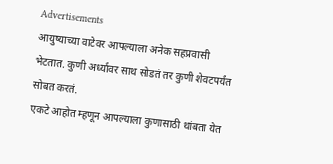Advertisements
आयुष्याच्या वाटेवर आपल्याला अनेक सहप्रवासी भेटतात. कुणी अर्ध्यावर साथ सोडतं तर कुणी शेवटपर्यंत सोबत करतं.
एकटे आहोत म्हणून आपल्याला कुणासाठी थांबता येत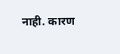नाही. कारण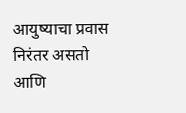आयुष्याचा प्रवास निरंतर असतो आणि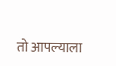तो आपल्याला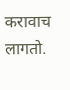करावाच लागतो.